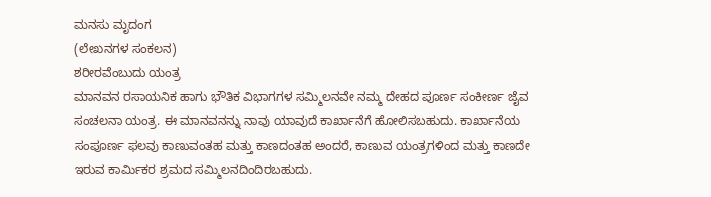ಮನಸು ಮೃದಂಗ
(ಲೇಖನಗಳ ಸಂಕಲನ)
ಶರೀರವೆಂಬುದು ಯಂತ್ರ
ಮಾನವನ ರಸಾಯನಿಕ ಹಾಗು ಭೌತಿಕ ವಿಭಾಗಗಳ ಸಮ್ಮಿಲನವೇ ನಮ್ಮ ದೇಹದ ಪೂರ್ಣ ಸಂಕೀರ್ಣ ಜೈವ ಸಂಚಲನಾ ಯಂತ್ರ. ಈ ಮಾನವನನ್ನು ನಾವು ಯಾವುದೆ ಕಾರ್ಖಾನೆಗೆ ಹೋಲಿಸಬಹುದು. ಕಾರ್ಖಾನೆಯ ಸಂಪೂರ್ಣ ಫಲವು ಕಾಣುವಂತಹ ಮತ್ತು ಕಾಣದಂತಹ ಅಂದರೆ, ಕಾಣುವ ಯಂತ್ರಗಳಿಂದ ಮತ್ತು ಕಾಣದೇ ಇರುವ ಕಾರ್ಮಿಕರ ಶ್ರಮದ ಸಮ್ಮಿಲನದಿಂದಿರಬಹುದು.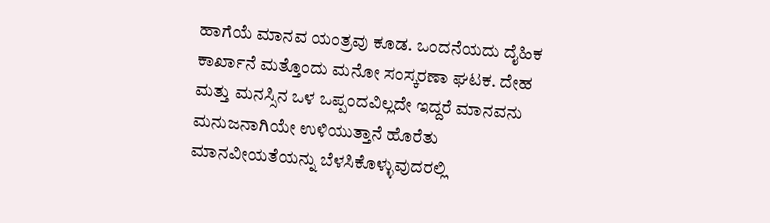ಹಾಗೆಯೆ ಮಾನವ ಯಂತ್ರವು ಕೂಡ. ಒಂದನೆಯದು ದೈಹಿಕ ಕಾರ್ಖಾನೆ ಮತ್ತೊಂದು ಮನೋ ಸಂಸ್ಕರಣಾ ಘಟಕ. ದೇಹ ಮತ್ತು ಮನಸ್ಸಿನ ಒಳ ಒಪ್ಪಂದವಿಲ್ಲದೇ ಇದ್ದರೆ ಮಾನವನು ಮನುಜನಾಗಿಯೇ ಉಳಿಯುತ್ತಾನೆ ಹೊರೆತು ಮಾನವೀಯತೆಯನ್ನು ಬೆಳಸಿಕೊಳ್ಳುವುದರಲ್ಲಿ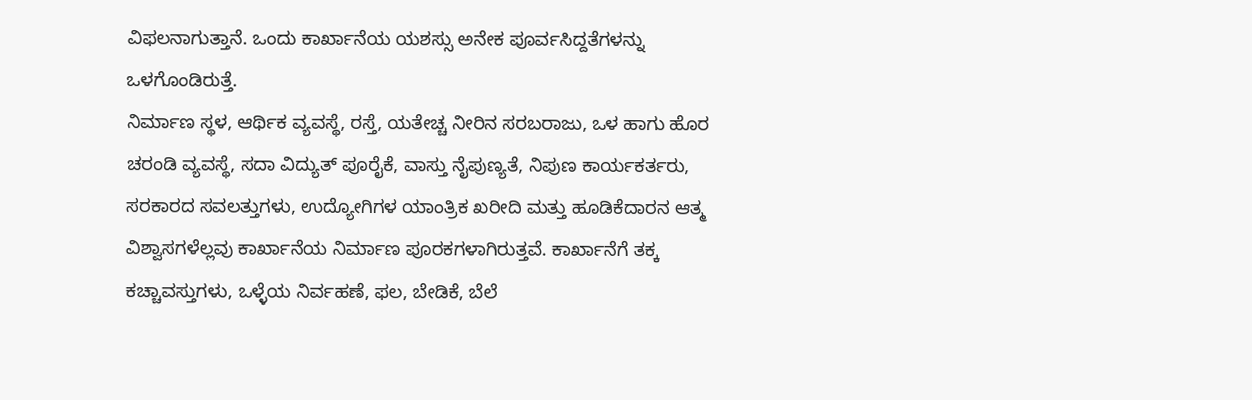ವಿಫಲನಾಗುತ್ತಾನೆ. ಒಂದು ಕಾರ್ಖಾನೆಯ ಯಶಸ್ಸು ಅನೇಕ ಪೂರ್ವಸಿದ್ದತೆಗಳನ್ನು ಒಳಗೊಂಡಿರುತ್ತೆ.
ನಿರ್ಮಾಣ ಸ್ಥಳ, ಆರ್ಥಿಕ ವ್ಯವಸ್ಥೆ, ರಸ್ತೆ, ಯತೇಚ್ಚ ನೀರಿನ ಸರಬರಾಜು, ಒಳ ಹಾಗು ಹೊರ ಚರಂಡಿ ವ್ಯವಸ್ಥೆ, ಸದಾ ವಿದ್ಯುತ್ ಪೂರೈಕೆ, ವಾಸ್ತು ನೈಪುಣ್ಯತೆ, ನಿಪುಣ ಕಾರ್ಯಕರ್ತರು, ಸರಕಾರದ ಸವಲತ್ತುಗಳು, ಉದ್ಯೋಗಿಗಳ ಯಾಂತ್ರಿಕ ಖರೀದಿ ಮತ್ತು ಹೂಡಿಕೆದಾರನ ಆತ್ಮ ವಿಶ್ವಾಸಗಳೆಲ್ಲವು ಕಾರ್ಖಾನೆಯ ನಿರ್ಮಾಣ ಪೂರಕಗಳಾಗಿರುತ್ತವೆ. ಕಾರ್ಖಾನೆಗೆ ತಕ್ಕ ಕಚ್ಚಾವಸ್ತುಗಳು, ಒಳ್ಳೆಯ ನಿರ್ವಹಣೆ, ಫಲ, ಬೇಡಿಕೆ, ಬೆಲೆ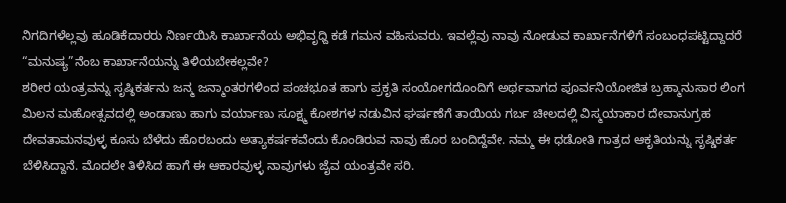ನಿಗದಿಗಳೆಲ್ಲವು ಹೂಡಿಕೆದಾರರು ನಿರ್ಣಯಿಸಿ ಕಾರ್ಖಾನೆಯ ಅಭಿವೃಧ್ದಿ ಕಡೆ ಗಮನ ವಹಿಸುವರು. ಇವಲ್ಲೆವು ನಾವು ನೋಡುವ ಕಾರ್ಖಾನೆಗಳಿಗೆ ಸಂಬಂಧಪಟ್ಟಿದ್ದಾದರೆ “ಮನುಷ್ಯ”ನೆಂಬ ಕಾರ್ಖಾನೆಯನ್ನು ತಿಳಿಯಬೇಕಲ್ಲವೇ?
ಶರೀರ ಯಂತ್ರವನ್ನು ಸೃಷ್ಠಿಕರ್ತನು ಜನ್ಮ ಜನ್ಮಾಂತರಗಳಿಂದ ಪಂಚಭೂತ ಹಾಗು ಪ್ರಕೃತಿ ಸಂಯೋಗದೊಂದಿಗೆ ಅರ್ಥವಾಗದ ಪೂರ್ವನಿಯೋಜಿತ ಬ್ರಹ್ಮಾನುಸಾರ ಲಿಂಗ ಮಿಲನ ಮಹೋತ್ಸವದಲ್ಲಿ ಅಂಡಾಣು ಹಾಗು ವರ್ಯಾಣು ಸೂಕ್ಷ್ಮ ಕೋಶಗಳ ನಡುವಿನ ಘರ್ಷಣೆಗೆ ತಾಯಿಯ ಗರ್ಬ ಚೀಲದಲ್ಲಿ ವಿಸ್ಮಯಾಕಾರ ದೇವಾನುಗ್ರಹ ದೇವತಾಮನವುಳ್ಳ ಕೂಸು ಬೆಳೆದು ಹೊರಬಂದು ಅತ್ಯಾಕರ್ಷಕವೆಂದು ಕೊಂಡಿರುವ ನಾವು ಹೊರ ಬಂದಿದ್ದೆವೇ. ನಮ್ಮ ಈ ಧಡೋತಿ ಗಾತ್ರದ ಆಕೃತಿಯನ್ನು ಸೃಷ್ಡಿಕರ್ತ ಬೆಳಿಸಿದ್ದಾನೆ. ಮೊದಲೇ ತಿಳಿಸಿದ ಹಾಗೆ ಈ ಆಕಾರವುಳ್ಳ ನಾವುಗಳು ಜೈವ ಯಂತ್ರವೇ ಸರಿ.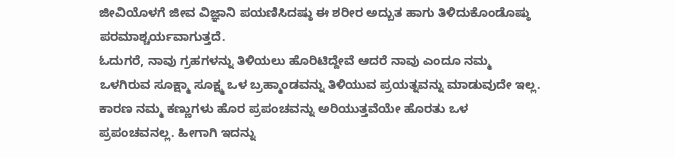ಜೀವಿಯೊಳಗೆ ಜೀವ ವಿಜ್ಞಾನಿ ಪಯಣಿಸಿದಷ್ಠು ಈ ಶರೀರ ಅದ್ಬುತ ಹಾಗು ತಿಳಿದುಕೊಂಡೊಷ್ಠು ಪರಮಾಶ್ಚರ್ಯವಾಗುತ್ತದೆ.
ಓದುಗರೆ, ನಾವು ಗ್ರಹಗಳನ್ನು ತಿಳಿಯಲು ಹೊರಿಟಿದ್ದೇವೆ ಆದರೆ ನಾವು ಎಂದೂ ನಮ್ಮ ಒಳಗಿರುವ ಸೂಕ್ಷ್ಮಾ ಸೂಕ್ಷ್ಮ ಒಳ ಬ್ರಹ್ಮಾಂಡವನ್ನು ತಿಳಿಯುವ ಪ್ರಯತ್ನವನ್ನು ಮಾಡುವುದೇ ಇಲ್ಲ. ಕಾರಣ ನಮ್ಮ ಕಣ್ಣುಗಳು ಹೊರ ಪ್ರಪಂಚವನ್ನು ಅರಿಯುತ್ತವೆಯೇ ಹೊರತು ಒಳ ಪ್ರಪಂಚವನಲ್ಲ. ಹೀಗಾಗಿ ಇದನ್ನು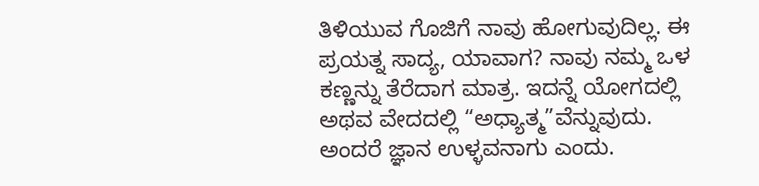ತಿಳಿಯುವ ಗೊಜಿಗೆ ನಾವು ಹೋಗುವುದಿಲ್ಲ. ಈ ಪ್ರಯತ್ನ ಸಾದ್ಯ, ಯಾವಾಗ? ನಾವು ನಮ್ಮ ಒಳ ಕಣ್ಣನ್ನು ತೆರೆದಾಗ ಮಾತ್ರ. ಇದನ್ನೆ ಯೋಗದಲ್ಲಿ ಅಥವ ವೇದದಲ್ಲಿ “ಅಧ್ಯಾತ್ಮ”ವೆನ್ನುವುದು. ಅಂದರೆ ಜ್ಞಾನ ಉಳ್ಳವನಾಗು ಎಂದು.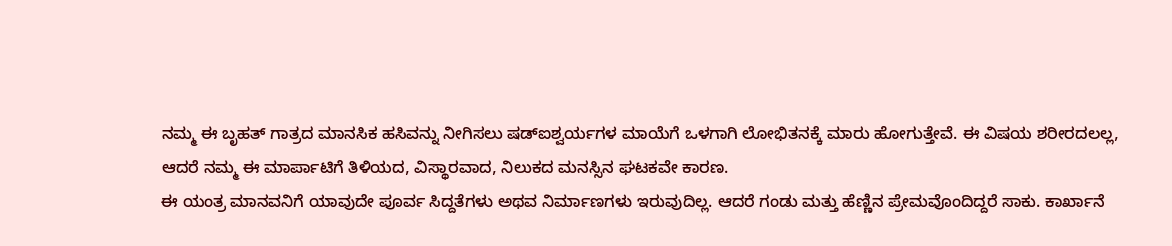ನಮ್ಮ ಈ ಬೃಹತ್ ಗಾತ್ರದ ಮಾನಸಿಕ ಹಸಿವನ್ನು ನೀಗಿಸಲು ಷಡ್ಐಶ್ವರ್ಯಗಳ ಮಾಯೆಗೆ ಒಳಗಾಗಿ ಲೋಭಿತನಕ್ಕೆ ಮಾರು ಹೋಗುತ್ತೇವೆ. ಈ ವಿಷಯ ಶರೀರದಲಲ್ಲ, ಆದರೆ ನಮ್ಮ ಈ ಮಾರ್ಪಾಟಿಗೆ ತಿಳಿಯದ, ವಿಸ್ಥಾರವಾದ, ನಿಲುಕದ ಮನಸ್ಸಿನ ಘಟಕವೇ ಕಾರಣ.
ಈ ಯಂತ್ರ ಮಾನವನಿಗೆ ಯಾವುದೇ ಪೂರ್ವ ಸಿದ್ದತೆಗಳು ಅಥವ ನಿರ್ಮಾಣಗಳು ಇರುವುದಿಲ್ಲ. ಆದರೆ ಗಂಡು ಮತ್ತು ಹೆಣ್ಣಿನ ಪ್ರೇಮವೊಂದಿದ್ದರೆ ಸಾಕು. ಕಾರ್ಖಾನೆ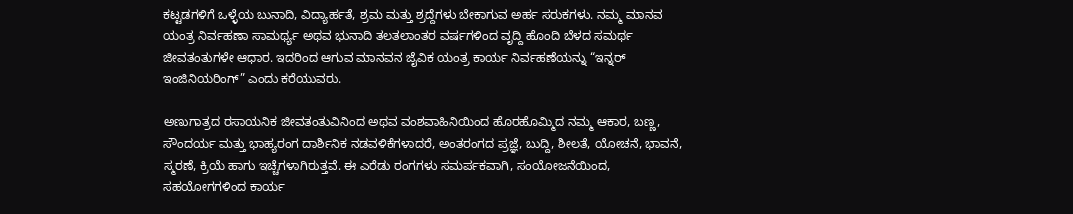ಕಟ್ಟಡಗಳಿಗೆ ಒಳ್ಳೆಯ ಬುನಾದಿ, ವಿದ್ಯಾರ್ಹತೆ, ಶ್ರಮ ಮತ್ತು ಶ್ರದ್ದೆಗಳು ಬೇಕಾಗುವ ಅರ್ಹ ಸರುಕಗಳು. ನಮ್ಮ ಮಾನವ ಯಂತ್ರ ನಿರ್ವಹಣಾ ಸಾಮರ್ಥ್ಯ ಅಥವ ಭುನಾದಿ ತಲತಲಾಂತರ ವರ್ಷಗಳಿಂದ ವೃದ್ದಿ ಹೊಂದಿ ಬೆಳದ ಸಮರ್ಥ ಜೀವತಂತುಗಳೇ ಆಧಾರ. ಇದರಿಂದ ಆಗುವ ಮಾನವನ ಜೈವಿಕ ಯಂತ್ರ ಕಾರ್ಯ ನಿರ್ವಹಣೆಯನ್ನು “ಇನ್ನರ್ ಇಂಜಿನಿಯರಿಂಗ್” ಎಂದು ಕರೆಯುವರು.

ಅಣುಗಾತ್ರದ ರಸಾಯನಿಕ ಜೀವತಂತುವಿನಿಂದ ಅಥವ ವಂಶವಾಹಿನಿಯಿಂದ ಹೊರಹೊಮ್ಮಿದ ನಮ್ಮ ಆಕಾರ, ಬಣ್ಣ, ಸೌಂದರ್ಯ ಮತ್ತು ಭಾಹ್ಯರಂಗ ದಾರ್ಶಿನಿಕ ನಡವಳಿಕೆಗಳಾದರೆ, ಅಂತರಂಗದ ಪ್ರಜ್ಞೆ, ಬುದ್ದಿ, ಶೀಲತೆ, ಯೋಚನೆ, ಭಾವನೆ, ಸ್ಮರಣೆ, ಕ್ರಿಯೆ ಹಾಗು ಇಚ್ಚೆಗಳಾಗಿರುತ್ತವೆ. ಈ ಎರೆಡು ರಂಗಗಳು ಸಮರ್ಪಕವಾಗಿ, ಸಂಯೋಜನೆಯಿಂದ, ಸಹಯೋಗಗಳಿಂದ ಕಾರ್ಯ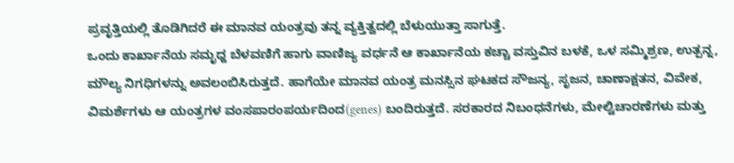ಪ್ರವೃತ್ತಿಯಲ್ಲಿ ತೊಡಿಗಿದರೆ ಈ ಮಾನವ ಯಂತ್ರವು ತನ್ನ ವ್ಯಕ್ತಿತ್ವದಲ್ಲಿ ಬೆಳುಯುತ್ತಾ ಸಾಗುತ್ತೆ.
ಒಂದು ಕಾರ್ಖಾನೆಯ ಸಮೃಧ್ದ ಬೆಳವಣಿಗೆ ಹಾಗು ವಾಣಿಜ್ಯ ವರ್ಧನೆ ಆ ಕಾರ್ಖಾನೆಯ ಕಚ್ಚಾ ವಸ್ತುವಿನ ಬಳಕೆ, ಒಳ ಸಮ್ಮಿಶ್ರಣ, ಉತ್ಪನ್ನ, ಮೌಲ್ಯ ನಿಗಧಿಗಳನ್ನು ಅವಲಂಬಿಸಿರುತ್ತದೆ. ಹಾಗೆಯೇ ಮಾನವ ಯಂತ್ರ ಮನಸ್ಸಿನ ಘಟಕದ ಸೌಜನ್ಯ, ಸೃಜನ, ಚಾಣಾಕ್ಷತನ, ವಿವೇಕ, ವಿಮರ್ಶೆಗಳು ಆ ಯಂತ್ರಗಳ ವಂಸಪಾರಂಪರ್ಯದಿಂದ(genes) ಬಂದಿರುತ್ತದೆ. ಸರಕಾರದ ನಿಬಂಧನೆಗಳು, ಮೇಲ್ವಿಚಾರಣೆಗಳು ಮತ್ತು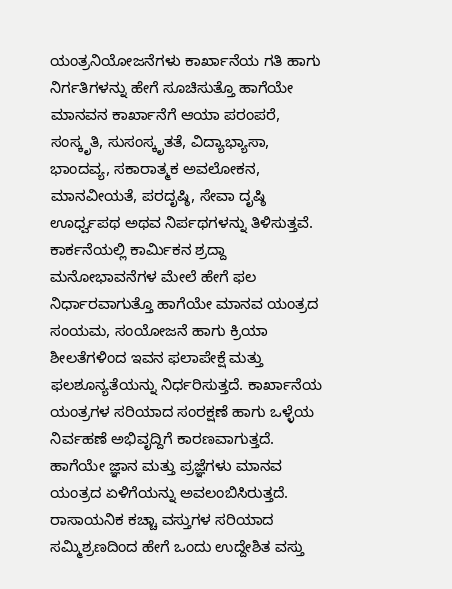ಯಂತ್ರನಿಯೋಜನೆಗಳು ಕಾರ್ಖಾನೆಯ ಗತಿ ಹಾಗು ನಿರ್ಗತಿಗಳನ್ನು ಹೇಗೆ ಸೂಚಿಸುತ್ತೊ ಹಾಗೆಯೇ ಮಾನವನ ಕಾರ್ಖಾನೆಗೆ ಆಯಾ ಪರಂಪರೆ, ಸಂಸ್ಕೃತಿ, ಸುಸಂಸ್ಕೃತತೆ, ವಿದ್ಯಾಭ್ಯಾಸಾ, ಭಾಂದವ್ಯ, ಸಕಾರಾತ್ಮಕ ಅವಲೋಕನ, ಮಾನವೀಯತೆ, ಪರದೃಷ್ಠಿ, ಸೇವಾ ದೃಷ್ಠಿ ಊರ್ಧ್ವಪಥ ಅಥವ ನಿರ್ಪಥಗಳನ್ನು ತಿಳಿಸುತ್ತವೆ.
ಕಾರ್ಕನೆಯಲ್ಲಿ ಕಾರ್ಮಿಕನ ಶ್ರದ್ದಾ ಮನೋಭಾವನೆಗಳ ಮೇಲೆ ಹೇಗೆ ಫಲ ನಿರ್ಧಾರವಾಗುತ್ತೊ ಹಾಗೆಯೇ ಮಾನವ ಯಂತ್ರದ ಸಂಯಮ, ಸಂಯೋಜನೆ ಹಾಗು ಕ್ರಿಯಾ ಶೀಲತೆಗಳಿಂದ ಇವನ ಫಲಾಪೇಕ್ಷೆ ಮತ್ತು ಫಲಶೂನ್ಯತೆಯನ್ನು ನಿರ್ಧರಿಸುತ್ತದೆ. ಕಾರ್ಖಾನೆಯ ಯಂತ್ರಗಳ ಸರಿಯಾದ ಸಂರಕ್ಷಣೆ ಹಾಗು ಒಳ್ಳೆಯ ನಿರ್ವಹಣೆ ಅಭಿವೃದ್ದಿಗೆ ಕಾರಣವಾಗುತ್ತದೆ. ಹಾಗೆಯೇ ಜ್ಞಾನ ಮತ್ತು ಪ್ರಜ್ಞೆಗಳು ಮಾನವ ಯಂತ್ರದ ಏಳಿಗೆಯನ್ನು ಅವಲಂಬಿಸಿರುತ್ತದೆ. ರಾಸಾಯನಿಕ ಕಚ್ಚಾ ವಸ್ತುಗಳ ಸರಿಯಾದ ಸಮ್ಮಿಶ್ರಣದಿಂದ ಹೇಗೆ ಒಂದು ಉದ್ದೇಶಿತ ವಸ್ತು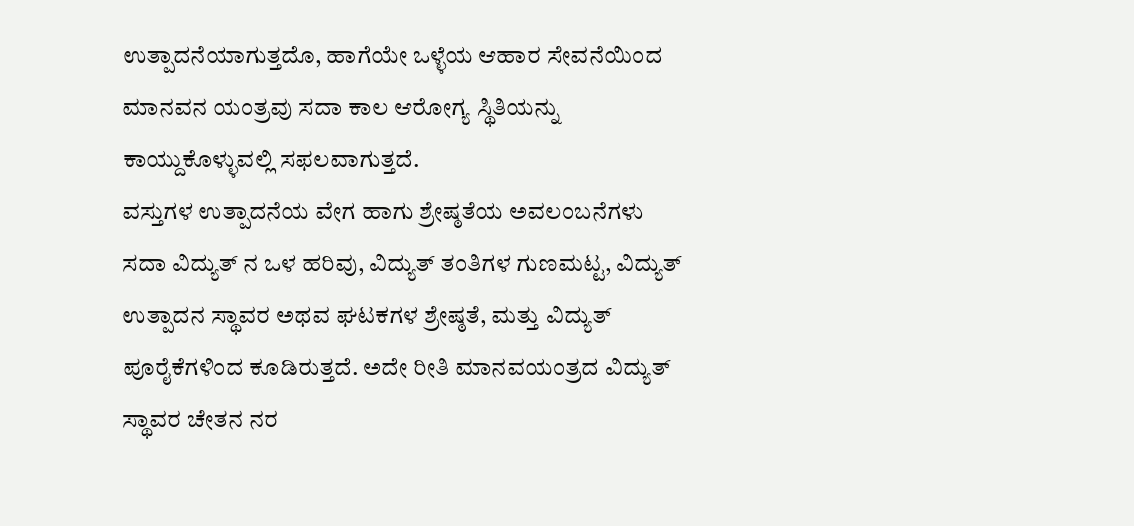ಉತ್ಪಾದನೆಯಾಗುತ್ತದೊ, ಹಾಗೆಯೇ ಒಳ್ಳೆಯ ಆಹಾರ ಸೇವನೆಯಿಂದ ಮಾನವನ ಯಂತ್ರವು ಸದಾ ಕಾಲ ಆರೋಗ್ಯ ಸ್ಥಿತಿಯನ್ನು ಕಾಯ್ದುಕೊಳ್ಳುವಲ್ಲಿ ಸಫಲವಾಗುತ್ತದೆ.
ವಸ್ತುಗಳ ಉತ್ಪಾದನೆಯ ವೇಗ ಹಾಗು ಶ್ರೇಷ್ಠತೆಯ ಅವಲಂಬನೆಗಳು ಸದಾ ವಿದ್ಯುತ್ ನ ಒಳ ಹರಿವು, ವಿದ್ಯುತ್ ತಂತಿಗಳ ಗುಣಮಟ್ಟ, ವಿದ್ಯುತ್ ಉತ್ಪಾದನ ಸ್ಥಾವರ ಅಥವ ಘಟಕಗಳ ಶ್ರೇಷ್ಠತೆ, ಮತ್ತು ವಿದ್ಯುತ್ ಪೂರೈಕೆಗಳಿಂದ ಕೂಡಿರುತ್ತದೆ. ಅದೇ ರೀತಿ ಮಾನವಯಂತ್ರದ ವಿದ್ಯುತ್ ಸ್ಥಾವರ ಚೇತನ ನರ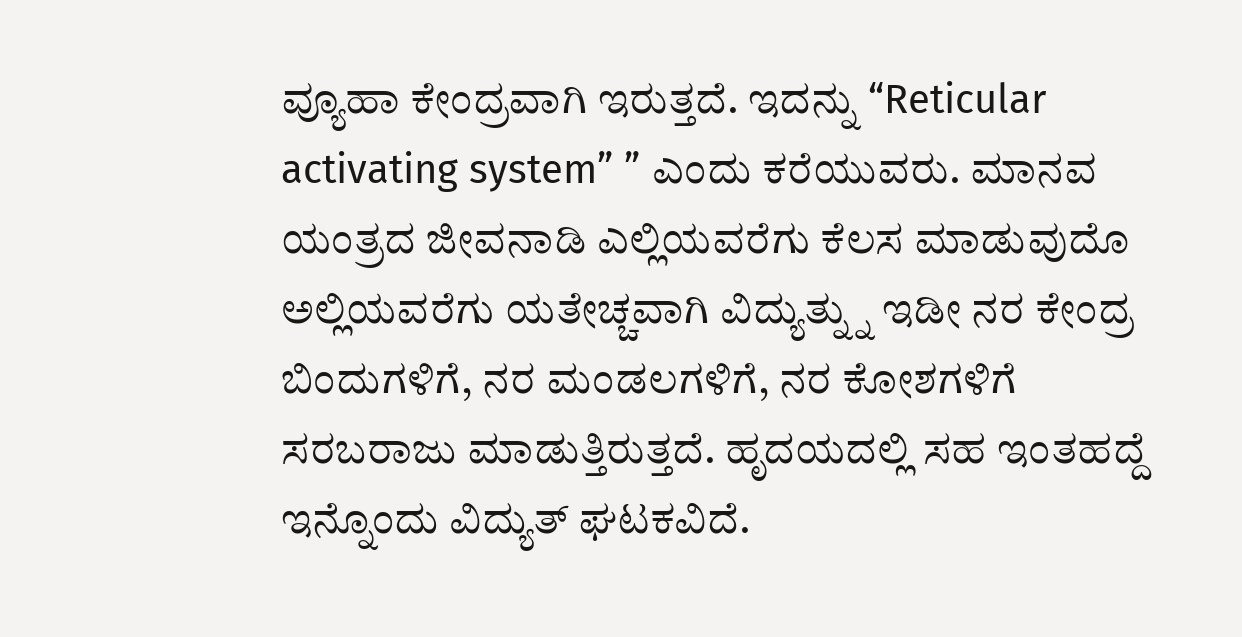ವ್ಯೂಹಾ ಕೇಂದ್ರವಾಗಿ ಇರುತ್ತದೆ. ಇದನ್ನು “Reticular activating system” ” ಎಂದು ಕರೆಯುವರು. ಮಾನವ ಯಂತ್ರದ ಜೀವನಾಡಿ ಎಲ್ಲಿಯವರೆಗು ಕೆಲಸ ಮಾಡುವುದೊ ಅಲ್ಲಿಯವರೆಗು ಯತೇಚ್ಚವಾಗಿ ವಿದ್ಯುತ್ನ್ನು ಇಡೀ ನರ ಕೇಂದ್ರ ಬಿಂದುಗಳಿಗೆ, ನರ ಮಂಡಲಗಳಿಗೆ, ನರ ಕೋಶಗಳಿಗೆ ಸರಬರಾಜು ಮಾಡುತ್ತಿರುತ್ತದೆ. ಹೃದಯದಲ್ಲಿ ಸಹ ಇಂತಹದ್ದೆ ಇನ್ನೊಂದು ವಿದ್ಯುತ್ ಘಟಕವಿದೆ.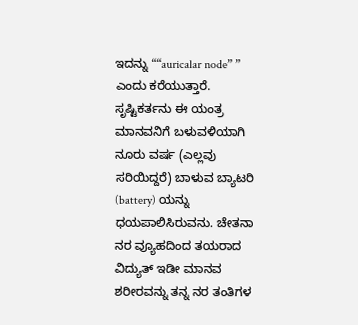ಇದನ್ನು ““auricalar node” ” ಎಂದು ಕರೆಯುತ್ತಾರೆ. ಸೃಷ್ಟಿಕರ್ತನು ಈ ಯಂತ್ರ ಮಾನವನಿಗೆ ಬಳುವಳಿಯಾಗಿ ನೂರು ವರ್ಷ (ಎಲ್ಲವು ಸರಿಯಿದ್ದರೆ) ಬಾಳುವ ಬ್ಯಾಟರಿ (battery) ಯನ್ನು ಧಯಪಾಲಿಸಿರುವನು. ಚೇತನಾ ನರ ವ್ಯೂಹದಿಂದ ತಯರಾದ ವಿದ್ಯುತ್ ಇಡೀ ಮಾನವ ಶರೀರವನ್ನು ತನ್ನ ನರ ತಂತಿಗಳ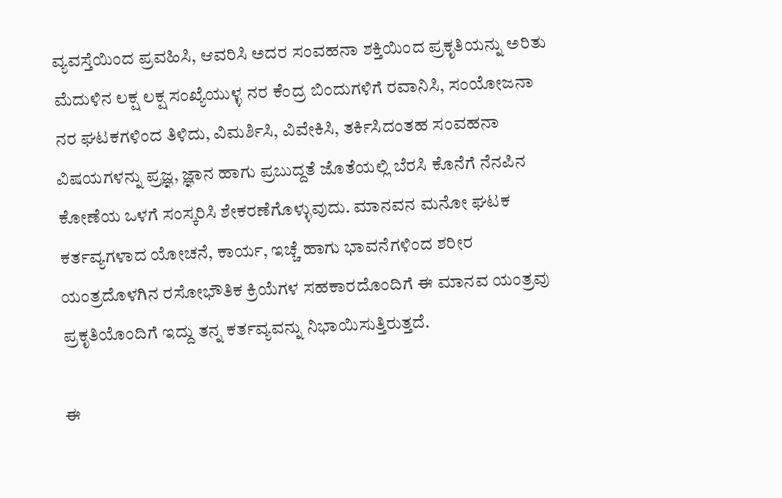ವ್ಯವಸ್ತೆಯಿಂದ ಪ್ರವಹಿಸಿ, ಆವರಿಸಿ ಅದರ ಸಂವಹನಾ ಶಕ್ತಿಯಿಂದ ಪ್ರಕೃತಿಯನ್ನು ಅರಿತು ಮೆದುಳಿನ ಲಕ್ಷ ಲಕ್ಷ ಸಂಖ್ಯೆಯುಳ್ಳ ನರ ಕೆಂದ್ರ ಬಿಂದುಗಳಿಗೆ ರವಾನಿಸಿ, ಸಂಯೋಜನಾ ನರ ಘಟಕಗಳಿಂದ ತಿಳಿದು, ವಿಮರ್ಶಿಸಿ, ವಿವೇಕಿಸಿ, ತರ್ಕಿಸಿದಂತಹ ಸಂವಹನಾ ವಿಷಯಗಳನ್ನು ಪ್ರಜ್ಞ, ಜ್ಞಾನ ಹಾಗು ಪ್ರಬುದ್ದತೆ ಜೊತೆಯಲ್ಲಿ ಬೆರಸಿ ಕೊನೆಗೆ ನೆನಪಿನ ಕೋಣೆಯ ಒಳಗೆ ಸಂಸ್ಕರಿಸಿ ಶೇಕರಣೆಗೊಳ್ಳುವುದು. ಮಾನವನ ಮನೋ ಘಟಕ ಕರ್ತವ್ಯಗಳಾದ ಯೋಚನೆ, ಕಾರ್ಯ, ಇಚ್ಚೆ ಹಾಗು ಭಾವನೆಗಳಿಂದ ಶರೀರ ಯಂತ್ರದೊಳಗಿನ ರಸೋಭೌತಿಕ ಕ್ರಿಯೆಗಳ ಸಹಕಾರದೊಂದಿಗೆ ಈ ಮಾನವ ಯಂತ್ರವು ಪ್ರಕೃತಿಯೊಂದಿಗೆ ಇದ್ದು ತನ್ನ ಕರ್ತವ್ಯವನ್ನು ನಿಭಾಯಿಸುತ್ತಿರುತ್ತದೆ.

ಈ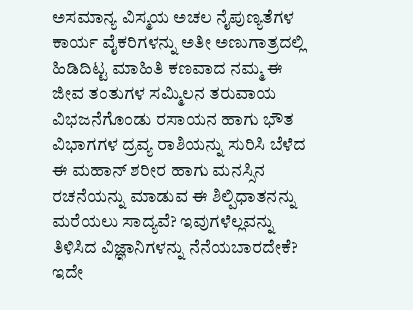ಅಸಮಾನ್ಯ ವಿಸ್ಮಯ ಅಚಲ ನೈಪುಣ್ಯತೆಗಳ ಕಾರ್ಯ ವೈಕರಿಗಳನ್ನು ಅತೀ ಅಣುಗಾತ್ರದಲ್ಲಿ ಹಿಡಿದಿಟ್ಟ ಮಾಹಿತಿ ಕಣವಾದ ನಮ್ಮ ಈ ಜೀವ ತಂತುಗಳ ಸಮ್ಮಿಲನ ತರುವಾಯ ವಿಭಜನೆಗೊಂಡು ರಸಾಯನ ಹಾಗು ಭೌತ ವಿಭಾಗಗಳ ದ್ರವ್ಯ ರಾಶಿಯನ್ನು ಸುರಿಸಿ ಬೆಳೆದ ಈ ಮಹಾನ್ ಶರೀರ ಹಾಗು ಮನಸ್ಸಿನ ರಚನೆಯನ್ನು ಮಾಡುವ ಈ ಶಿಲ್ಪಿಧಾತನನ್ನು ಮರೆಯಲು ಸಾದ್ಯವೆ? ಇವುಗಳೆಲ್ಲವನ್ನು ತಿಳಿಸಿದ ವಿಜ್ಞಾನಿಗಳನ್ನು ನೆನೆಯಬಾರದೇಕೆ? ಇದೇ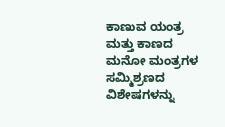ಕಾಣುವ ಯಂತ್ರ ಮತ್ತು ಕಾಣದ ಮನೋ ಮಂತ್ರಗಳ ಸಮ್ಮಿಶ್ರಣದ ವಿಶೇಷಗಳನ್ನು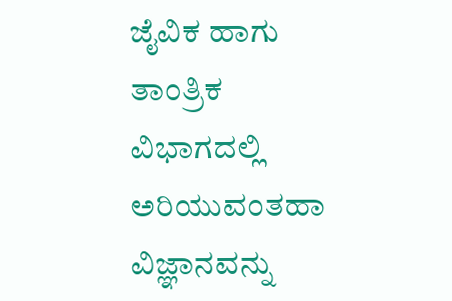ಜೈವಿಕ ಹಾಗು ತಾಂತ್ರಿಕ ವಿಭಾಗದಲ್ಲಿ ಅರಿಯುವಂತಹಾ ವಿಜ್ಞಾನವನ್ನು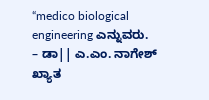“medico biological engineering ಎನ್ನುವರು.
– ಡಾ|| ಎ.ಎಂ. ನಾಗೇಶ್
ಖ್ಯಾತ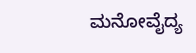ಮನೋವೈದ್ಯ